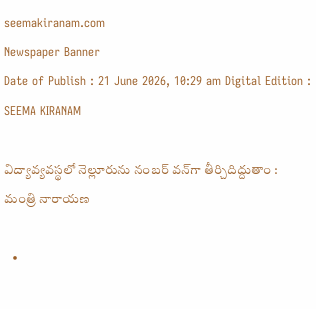seemakiranam.com
Newspaper Banner
Date of Publish : 21 June 2026, 10:29 am Digital Edition : SEEMA KIRANAM

విద్యావ్యవస్థలో నెల్లూరును నంబర్ వన్‌గా తీర్చిదిద్దుతాం : మంత్రి నారాయణ

  •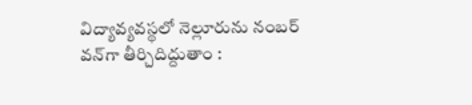విద్యావ్యవస్థలో నెల్లూరును నంబర్ వన్‌గా తీర్చిదిద్దుతాం :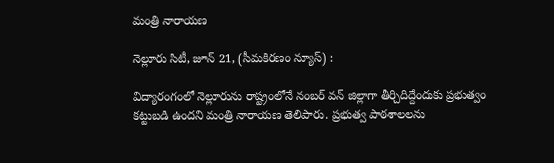మంత్రి నారాయణ

నెల్లూరు సిటీ, జూన్ 21, (సీమకిరణం న్యూస్) :

విద్యారంగంలో నెల్లూరును రాష్ట్రంలోనే నంబర్ వన్ జిల్లాగా తీర్చిదిద్దేందుకు ప్రభుత్వం కట్టుబడి ఉందని మంత్రి నారాయణ తెలిపారు. ప్రభుత్వ పాఠశాలలను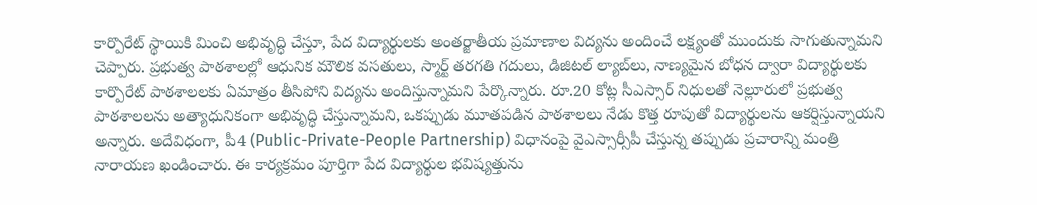కార్పొరేట్ స్థాయికి మించి అభివృద్ధి చేస్తూ, పేద విద్యార్థులకు అంతర్జాతీయ ప్రమాణాల విద్యను అందించే లక్ష్యంతో ముందుకు సాగుతున్నామని చెప్పారు. ప్రభుత్వ పాఠశాలల్లో ఆధునిక మౌలిక వసతులు, స్మార్ట్ తరగతి గదులు, డిజిటల్ ల్యాబ్‌లు, నాణ్యమైన బోధన ద్వారా విద్యార్థులకు కార్పొరేట్ పాఠశాలలకు ఏమాత్రం తీసిపోని విద్యను అందిస్తున్నామని పేర్కొన్నారు. రూ.20 కోట్ల సీఎస్సార్ నిధులతో నెల్లూరులో ప్రభుత్వ పాఠశాలలను అత్యాధునికంగా అభివృద్ధి చేస్తున్నామని, ఒకప్పుడు మూతపడిన పాఠశాలలు నేడు కొత్త రూపుతో విద్యార్థులను ఆకర్షిస్తున్నాయని అన్నారు. అదేవిధంగా, పీ4 (Public-Private-People Partnership) విధానంపై వైఎస్సార్సీపీ చేస్తున్న తప్పుడు ప్రచారాన్ని మంత్రి నారాయణ ఖండించారు. ఈ కార్యక్రమం పూర్తిగా పేద విద్యార్థుల భవిష్యత్తును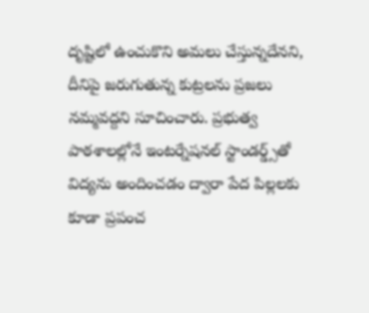దృష్టిలో ఉంచుకొని అమలు చేస్తున్నదేనని, దీనిపై జరుగుతున్న కుట్రలను ప్రజలు నమ్మవద్దని సూచించారు. ప్రభుత్వ పాఠశాలల్లోనే ఇంటర్నేషనల్ స్టాండర్డ్స్‌తో విద్యను అందించడం ద్వారా పేద పిల్లలకు కూడా ప్రపంచ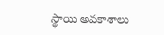స్థాయి అవకాశాలు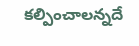కల్పించాలన్నదే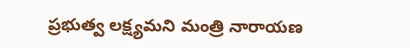ప్రభుత్వ లక్ష్యమని మంత్రి నారాయణ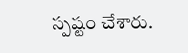స్పష్టం చేశారు.